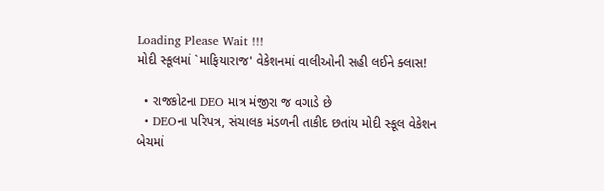Loading Please Wait !!!
મોદી સ્કૂલમાં `માફિયારાજ' વેકેશનમાં વાલીઓની સહી લઈને ક્લાસ!

  • રાજકોટના DEO માત્ર મંજીરા જ વગાડે છે
  • DEOના પરિપત્ર, સંચાલક મંડળની તાકીદ છતાંય મોદી સ્કૂલ વેકેશન બેચમાં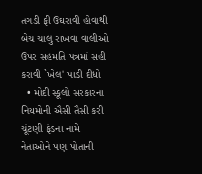તગડી ફી ઉઘરાવી હોવાથી બેચ ચાલુ રાખવા વાલીઓ ઉપર સહમતિ પત્રમાં સહી કરાવી `ખેલ' પાડી દીધો
  • મોદી સ્કૂલો સરકારના નિયમોની ઐસી તૈસી કરી ચૂંટણી ફંડના નામે નેતાઓને પણ પોતાની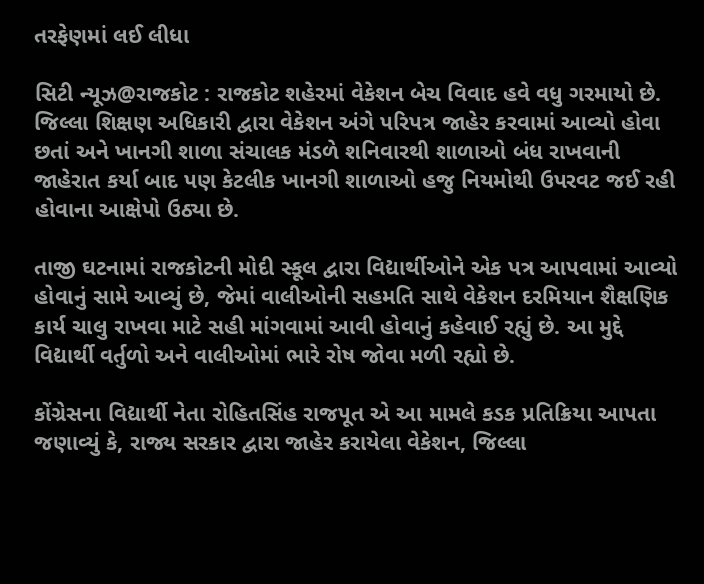તરફેણમાં લઈ લીધા

સિટી ન્યૂઝ@રાજકોટ : રાજકોટ શહેરમાં વેકેશન બેચ વિવાદ હવે વધુ ગરમાયો છે. જિલ્લા શિક્ષણ અધિકારી દ્વારા વેકેશન અંગે પરિપત્ર જાહેર કરવામાં આવ્યો હોવા છતાં અને ખાનગી શાળા સંચાલક મંડળે શનિવારથી શાળાઓ બંધ રાખવાની જાહેરાત કર્યા બાદ પણ કેટલીક ખાનગી શાળાઓ હજુ નિયમોથી ઉપરવટ જઈ રહી હોવાના આક્ષેપો ઉઠ્યા છે.

તાજી ઘટનામાં રાજકોટની મોદી સ્કૂલ દ્વારા વિદ્યાર્થીઓને એક પત્ર આપવામાં આવ્યો હોવાનું સામે આવ્યું છે, જેમાં વાલીઓની સહમતિ સાથે વેકેશન દરમિયાન શૈક્ષણિક કાર્ય ચાલુ રાખવા માટે સહી માંગવામાં આવી હોવાનું કહેવાઈ રહ્યું છે. આ મુદ્દે વિદ્યાર્થી વર્તુળો અને વાલીઓમાં ભારે રોષ જોવા મળી રહ્યો છે.

કોંગ્રેસના વિદ્યાર્થી નેતા રોહિતસિંહ રાજપૂત એ આ મામલે કડક પ્રતિક્રિયા આપતા જણાવ્યું કે, રાજ્ય સરકાર દ્વારા જાહેર કરાયેલા વેકેશન, જિલ્લા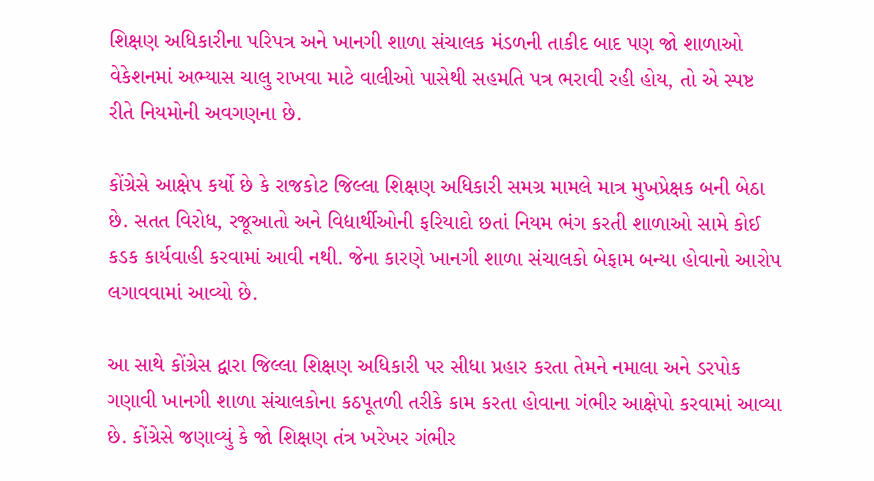શિક્ષણ અધિકારીના પરિપત્ર અને ખાનગી શાળા સંચાલક મંડળની તાકીદ બાદ પણ જો શાળાઓ વેકેશનમાં અભ્યાસ ચાલુ રાખવા માટે વાલીઓ પાસેથી સહમતિ પત્ર ભરાવી રહી હોય, તો એ સ્પષ્ટ રીતે નિયમોની અવગણના છે.

કોંગ્રેસે આક્ષેપ કર્યો છે કે રાજકોટ જિલ્લા શિક્ષણ અધિકારી સમગ્ર મામલે માત્ર મુખપ્રેક્ષક બની બેઠા છે. સતત વિરોધ, રજૂઆતો અને વિદ્યાર્થીઓની ફરિયાદો છતાં નિયમ ભંગ કરતી શાળાઓ સામે કોઈ કડક કાર્યવાહી કરવામાં આવી નથી. જેના કારણે ખાનગી શાળા સંચાલકો બેફામ બન્યા હોવાનો આરોપ લગાવવામાં આવ્યો છે.

આ સાથે કોંગ્રેસ દ્વારા જિલ્લા શિક્ષણ અધિકારી પર સીધા પ્રહાર કરતા તેમને નમાલા અને ડરપોક ગણાવી ખાનગી શાળા સંચાલકોના કઠપૂતળી તરીકે કામ કરતા હોવાના ગંભીર આક્ષેપો કરવામાં આવ્યા છે. કોંગ્રેસે જણાવ્યું કે જો શિક્ષણ તંત્ર ખરેખર ગંભીર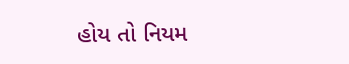હોય તો નિયમ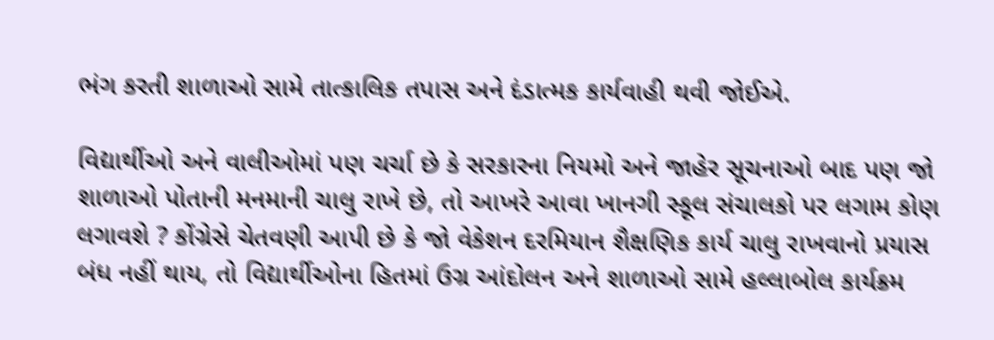ભંગ કરતી શાળાઓ સામે તાત્કાલિક તપાસ અને દંડાત્મક કાર્યવાહી થવી જોઈએ.

વિદ્યાર્થીઓ અને વાલીઓમાં પણ ચર્ચા છે કે સરકારના નિયમો અને જાહેર સૂચનાઓ બાદ પણ જો શાળાઓ પોતાની મનમાની ચાલુ રાખે છે, તો આખરે આવા ખાનગી સ્કૂલ સંચાલકો પર લગામ કોણ લગાવશે ? કોંગ્રેસે ચેતવણી આપી છે કે જો વેકેશન દરમિયાન શૈક્ષણિક કાર્ય ચાલુ રાખવાનો પ્રયાસ બંધ નહીં થાય, તો વિદ્યાર્થીઓના હિતમાં ઉગ્ર આંદોલન અને શાળાઓ સામે હલ્લાબોલ કાર્યક્રમ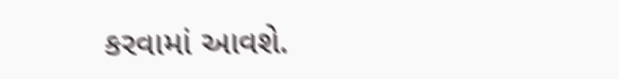કરવામાં આવશે.